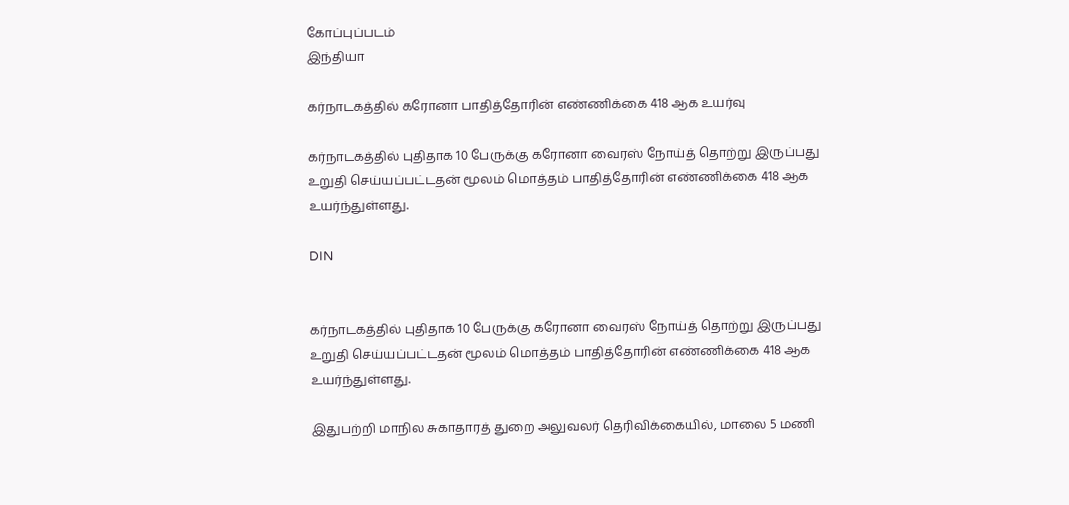கோப்புப்படம்
இந்தியா

கர்நாடகத்தில் கரோனா பாதித்தோரின் எண்ணிக்கை 418 ஆக உயர்வு

கர்நாடகத்தில் புதிதாக 10 பேருக்கு கரோனா வைரஸ் நோய்த் தொற்று இருப்பது உறுதி செய்யப்பட்டதன் மூலம் மொத்தம் பாதித்தோரின் எண்ணிக்கை 418 ஆக உயர்ந்துள்ளது.

DIN


கர்நாடகத்தில் புதிதாக 10 பேருக்கு கரோனா வைரஸ் நோய்த் தொற்று இருப்பது உறுதி செய்யப்பட்டதன் மூலம் மொத்தம் பாதித்தோரின் எண்ணிக்கை 418 ஆக உயர்ந்துள்ளது.

இதுபற்றி மாநில சுகாதாரத் துறை அலுவலர் தெரிவிக்கையில், மாலை 5 மணி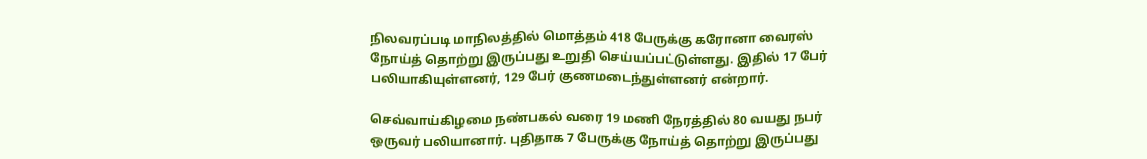நிலவரப்படி மாநிலத்தில் மொத்தம் 418 பேருக்கு கரோனா வைரஸ் நோய்த் தொற்று இருப்பது உறுதி செய்யப்பட்டுள்ளது. இதில் 17 பேர் பலியாகியுள்ளனர், 129 பேர் குணமடைந்துள்ளனர் என்றார்.

செவ்வாய்கிழமை நண்பகல் வரை 19 மணி நேரத்தில் 80 வயது நபர் ஒருவர் பலியானார். புதிதாக 7 பேருக்கு நோய்த் தொற்று இருப்பது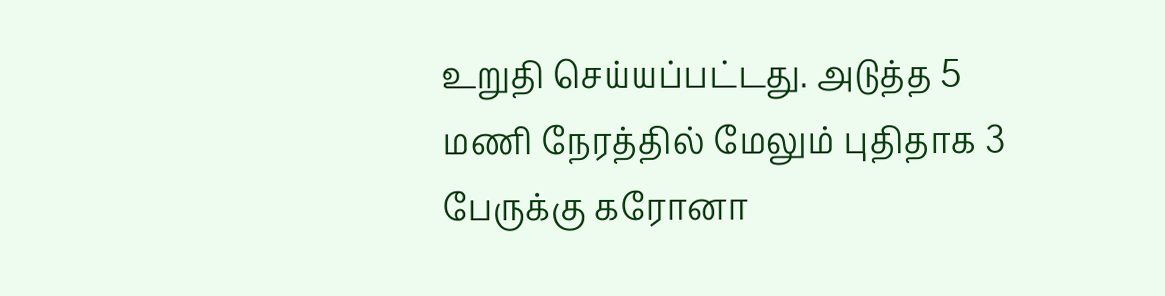உறுதி செய்யப்பட்டது. அடுத்த 5 மணி நேரத்தில் மேலும் புதிதாக 3 பேருக்கு கரோனா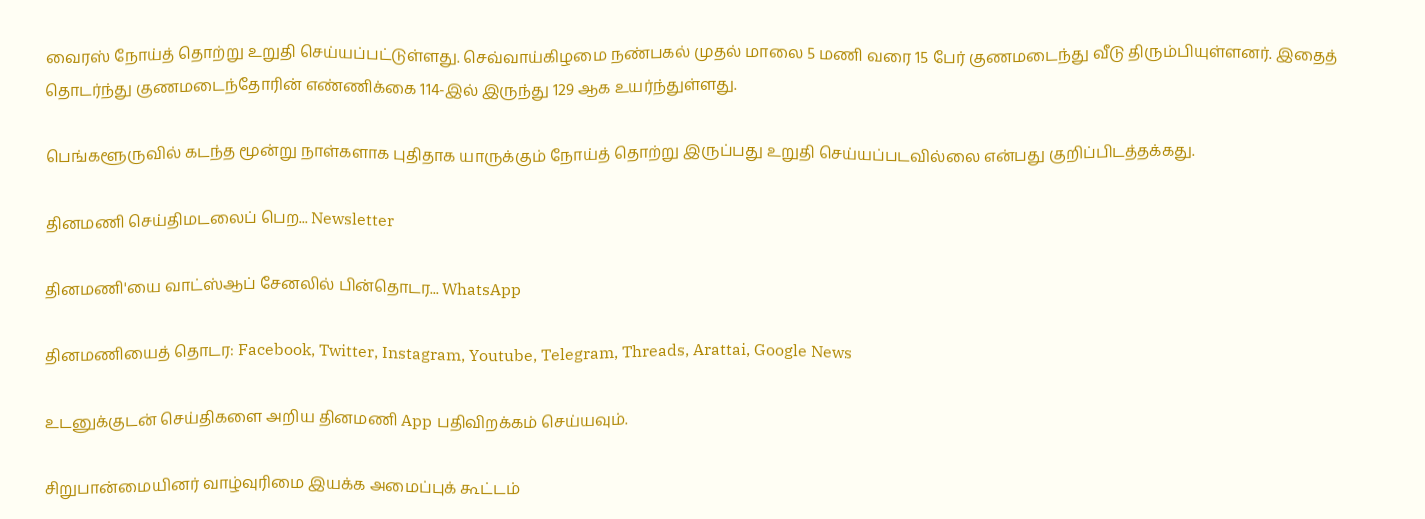வைரஸ் நோய்த் தொற்று உறுதி செய்யப்பட்டுள்ளது. செவ்வாய்கிழமை நண்பகல் முதல் மாலை 5 மணி வரை 15 பேர் குணமடைந்து வீடு திரும்பியுள்ளனர். இதைத் தொடர்ந்து குணமடைந்தோரின் எண்ணிக்கை 114-இல் இருந்து 129 ஆக உயர்ந்துள்ளது.

பெங்களூருவில் கடந்த மூன்று நாள்களாக புதிதாக யாருக்கும் நோய்த் தொற்று இருப்பது உறுதி செய்யப்படவில்லை என்பது குறிப்பிடத்தக்கது.

தினமணி செய்திமடலைப் பெற... Newsletter

தினமணி'யை வாட்ஸ்ஆப் சேனலில் பின்தொடர... WhatsApp

தினமணியைத் தொடர: Facebook, Twitter, Instagram, Youtube, Telegram, Threads, Arattai, Google News

உடனுக்குடன் செய்திகளை அறிய தினமணி App பதிவிறக்கம் செய்யவும்.

சிறுபான்மையினர் வாழ்வுரிமை இயக்க அமைப்புக் கூட்டம்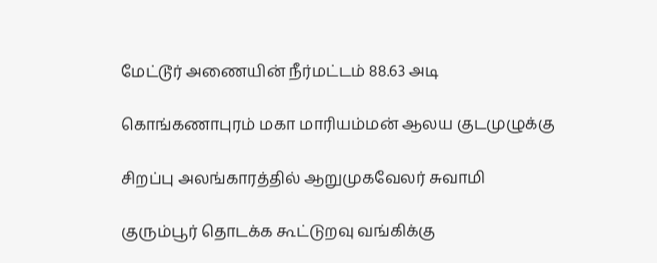மேட்டூர் அணையின் நீர்மட்டம் 88.63 அடி

கொங்கணாபுரம் மகா மாரியம்மன் ஆலய குடமுழுக்கு

சிறப்பு அலங்காரத்தில் ஆறுமுகவேலர் சுவாமி

குரும்பூர் தொடக்க கூட்டுறவு வங்கிக்கு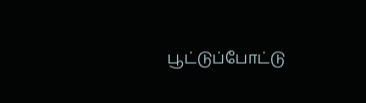பூட்டுப்போட்டு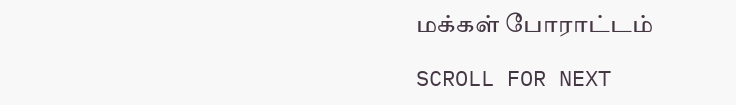மக்கள் போராட்டம்

SCROLL FOR NEXT